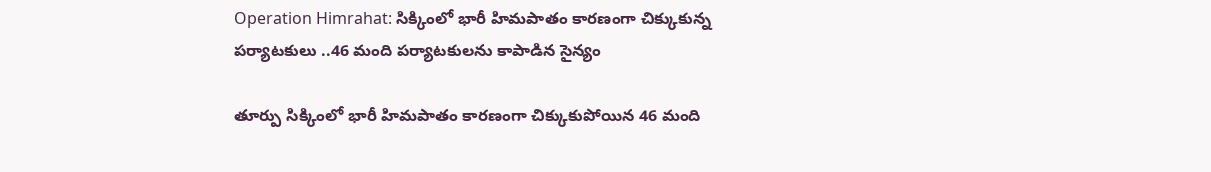Operation Himrahat: సిక్కింలో భారీ హిమపాతం కారణంగా చిక్కుకున్న పర్యాటకులు ..46 మంది పర్యాటకులను కాపాడిన సైన్యం

తూర్పు సిక్కింలో భారీ హిమపాతం కారణంగా చిక్కుకుపోయిన 46 మంది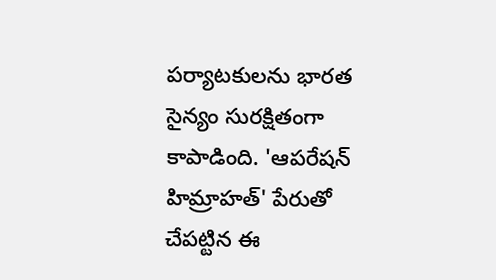పర్యాటకులను భారత సైన్యం సురక్షితంగా కాపాడింది. 'ఆపరేషన్ హిమ్రాహత్' పేరుతో చేపట్టిన ఈ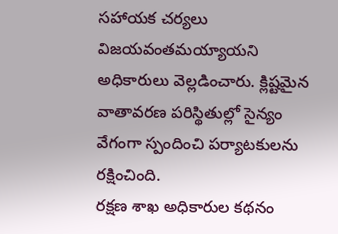సహాయక చర్యలు విజయవంతమయ్యాయని అధికారులు వెల్లడించారు. క్లిష్టమైన వాతావరణ పరిస్థితుల్లో సైన్యం వేగంగా స్పందించి పర్యాటకులను రక్షించింది.
రక్షణ శాఖ అధికారుల కథనం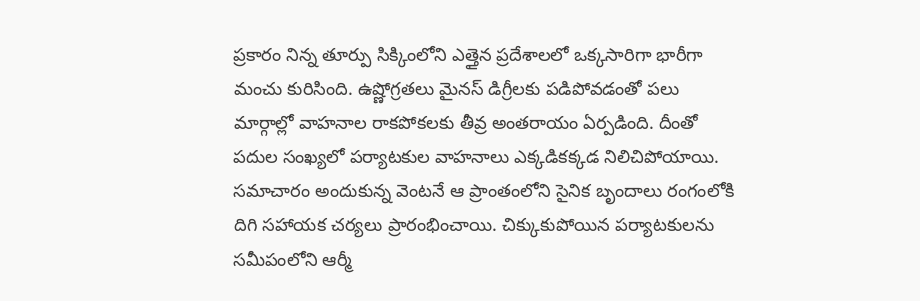ప్రకారం నిన్న తూర్పు సిక్కింలోని ఎత్తైన ప్రదేశాలలో ఒక్కసారిగా భారీగా మంచు కురిసింది. ఉష్ణోగ్రతలు మైనస్ డిగ్రీలకు పడిపోవడంతో పలు మార్గాల్లో వాహనాల రాకపోకలకు తీవ్ర అంతరాయం ఏర్పడింది. దీంతో పదుల సంఖ్యలో పర్యాటకుల వాహనాలు ఎక్కడికక్కడ నిలిచిపోయాయి.
సమాచారం అందుకున్న వెంటనే ఆ ప్రాంతంలోని సైనిక బృందాలు రంగంలోకి దిగి సహాయక చర్యలు ప్రారంభించాయి. చిక్కుకుపోయిన పర్యాటకులను సమీపంలోని ఆర్మీ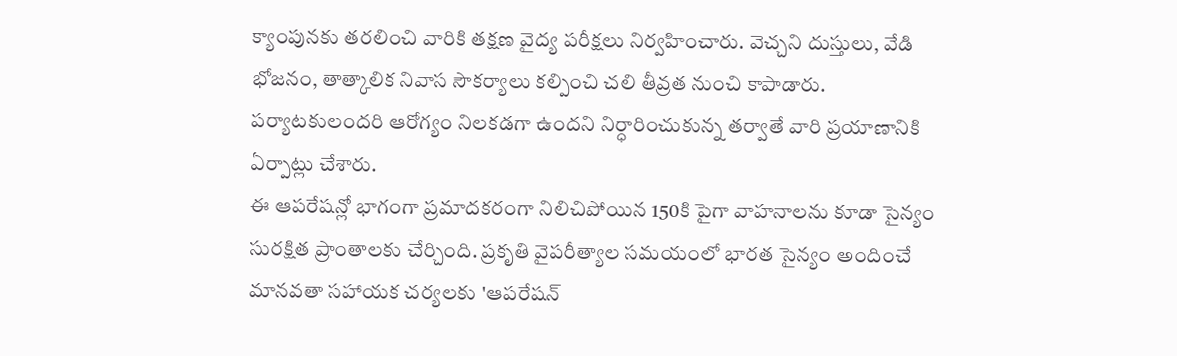క్యాంపునకు తరలించి వారికి తక్షణ వైద్య పరీక్షలు నిర్వహించారు. వెచ్చని దుస్తులు, వేడి భోజనం, తాత్కాలిక నివాస సౌకర్యాలు కల్పించి చలి తీవ్రత నుంచి కాపాడారు. పర్యాటకులందరి ఆరోగ్యం నిలకడగా ఉందని నిర్ధారించుకున్న తర్వాతే వారి ప్రయాణానికి ఏర్పాట్లు చేశారు.
ఈ ఆపరేషన్లో భాగంగా ప్రమాదకరంగా నిలిచిపోయిన 150కి పైగా వాహనాలను కూడా సైన్యం సురక్షిత ప్రాంతాలకు చేర్చింది. ప్రకృతి వైపరీత్యాల సమయంలో భారత సైన్యం అందించే మానవతా సహాయక చర్యలకు 'ఆపరేషన్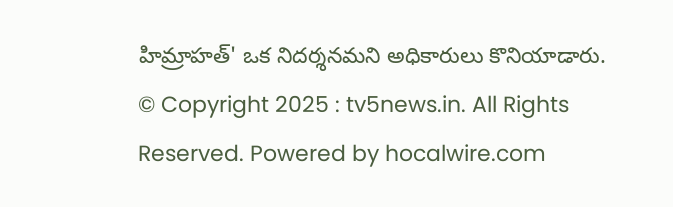హిమ్రాహత్' ఒక నిదర్శనమని అధికారులు కొనియాడారు.
© Copyright 2025 : tv5news.in. All Rights Reserved. Powered by hocalwire.com